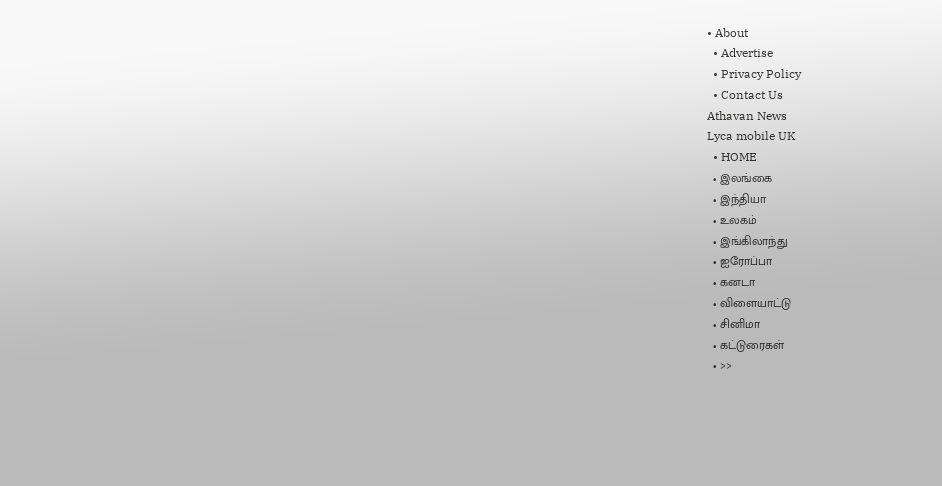• About
  • Advertise
  • Privacy Policy
  • Contact Us
Athavan News
Lyca mobile UK
  • HOME
  • இலங்கை
  • இந்தியா
  • உலகம்
  • இங்கிலாந்து
  • ஐரோப்பா
  • கனடா
  • விளையாட்டு
  • சினிமா
  • கட்டுரைகள்
  • >>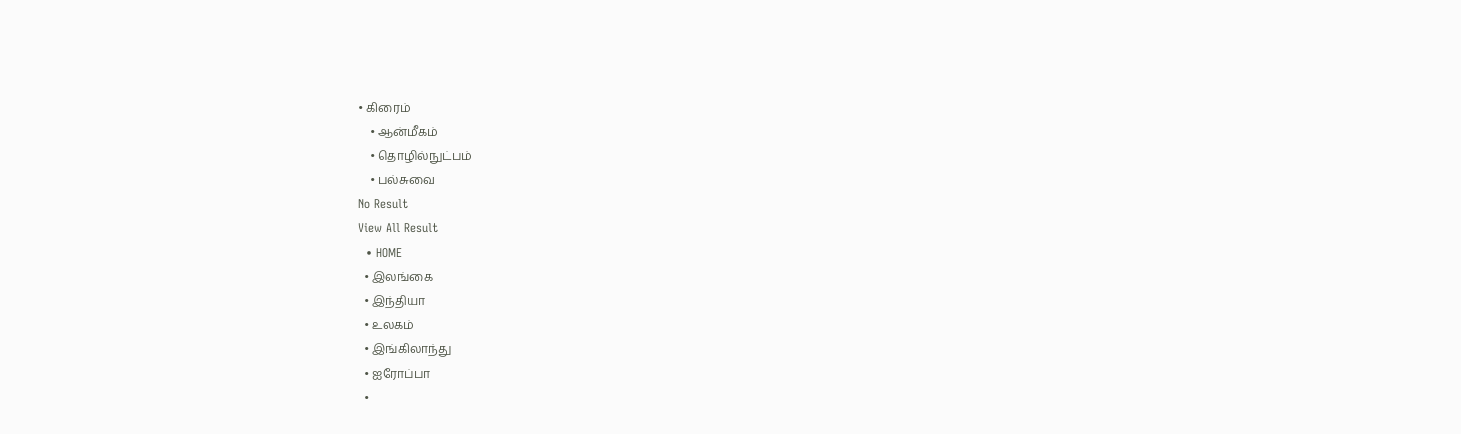• கிரைம்
    • ஆன்மீகம்
    • தொழில்நுட்பம்
    • பல்சுவை
No Result
View All Result
  • HOME
  • இலங்கை
  • இந்தியா
  • உலகம்
  • இங்கிலாந்து
  • ஐரோப்பா
  •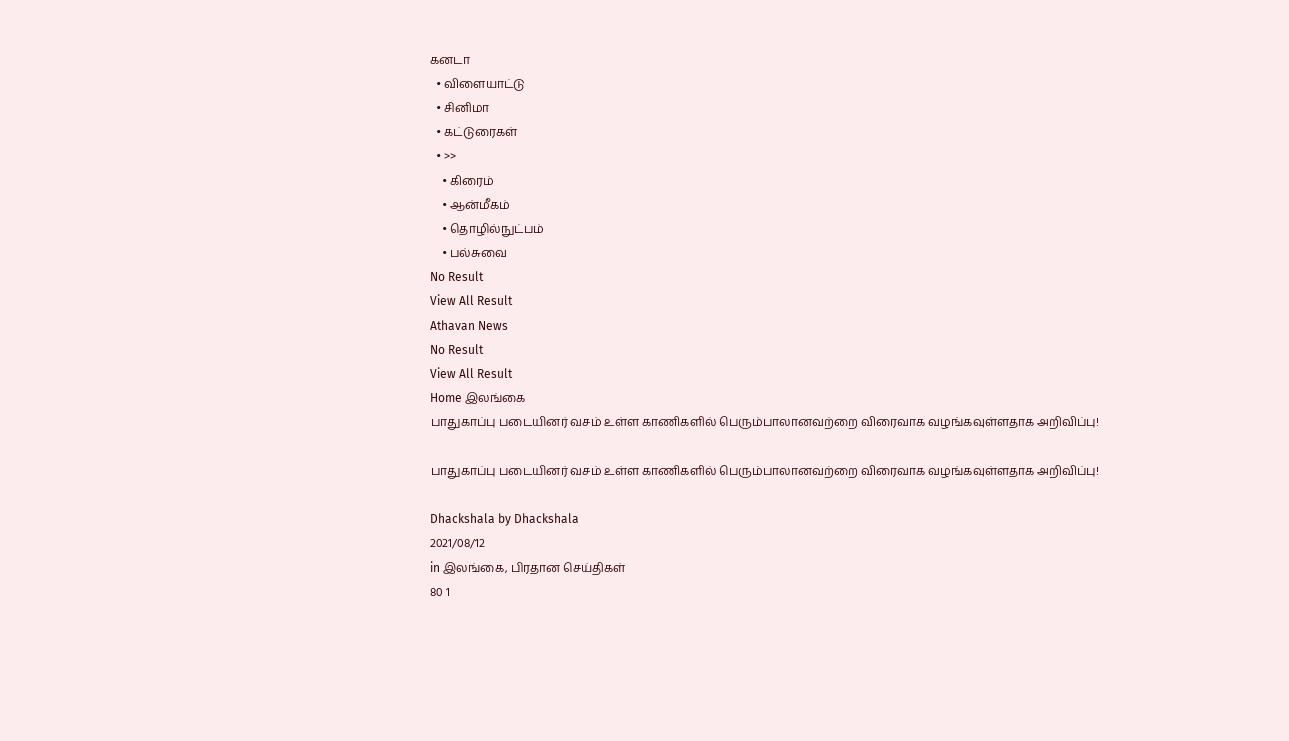கனடா
  • விளையாட்டு
  • சினிமா
  • கட்டுரைகள்
  • >>
    • கிரைம்
    • ஆன்மீகம்
    • தொழில்நுட்பம்
    • பல்சுவை
No Result
View All Result
Athavan News
No Result
View All Result
Home இலங்கை
பாதுகாப்பு படையினர் வசம் உள்ள காணிகளில் பெரும்பாலானவற்றை விரைவாக வழங்கவுள்ளதாக அறிவிப்பு!

பாதுகாப்பு படையினர் வசம் உள்ள காணிகளில் பெரும்பாலானவற்றை விரைவாக வழங்கவுள்ளதாக அறிவிப்பு!

Dhackshala by Dhackshala
2021/08/12
in இலங்கை, பிரதான செய்திகள்
80 1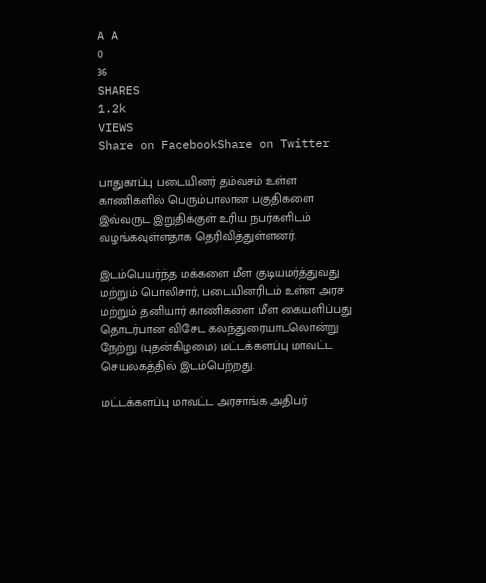A A
0
36
SHARES
1.2k
VIEWS
Share on FacebookShare on Twitter

பாதுகாப்பு படையினர் தம்வசம் உள்ள காணிகளில் பெரும்பாலான பகுதிகளை இவ்வருட இறுதிக்குள் உரிய நபர்களிடம் வழங்கவுள்ளதாக தெரிவித்துள்ளனர்.

இடம்பெயர்ந்த மக்களை மீள குடியமர்த்துவது மற்றும் பொலிசார், படையினரிடம் உள்ள அரச மற்றும் தனியார் காணிகளை மீள கையளிப்பது தொடர்பான விசேட கலந்துரையாடலொன்று நேற்று (புதன்கிழமை) மட்டக்களப்பு மாவட்ட செயலகத்தில் இடம்பெற்றது.

மட்டக்களப்பு மாவட்ட அரசாங்க அதிபர்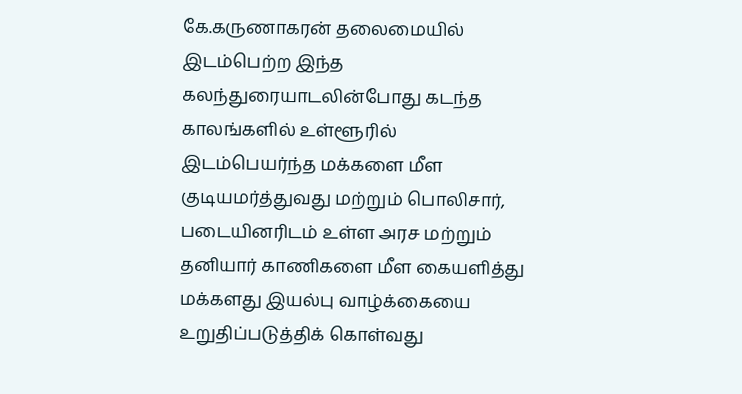கே.கருணாகரன் தலைமையில் இடம்பெற்ற இந்த கலந்துரையாடலின்போது கடந்த காலங்களில் உள்ளூரில் இடம்பெயர்ந்த மக்களை மீள குடியமர்த்துவது மற்றும் பொலிசார், படையினரிடம் உள்ள அரச மற்றும் தனியார் காணிகளை மீள கையளித்து மக்களது இயல்பு வாழ்க்கையை உறுதிப்படுத்திக் கொள்வது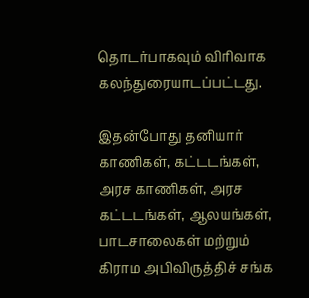தொடர்பாகவும் விரிவாக கலந்துரையாடப்பட்டது.

இதன்போது தனியார் காணிகள், கட்டடங்கள், அரச காணிகள், அரச கட்டடங்கள், ஆலயங்கள், பாடசாலைகள் மற்றும் கிராம அபிவிருத்திச் சங்க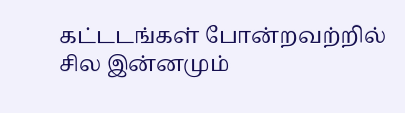கட்டடங்கள் போன்றவற்றில் சில இன்னமும்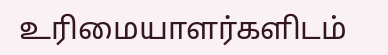உரிமையாளர்களிடம்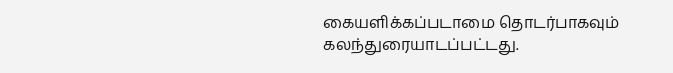கையளிக்கப்படாமை தொடர்பாகவும் கலந்துரையாடப்பட்டது.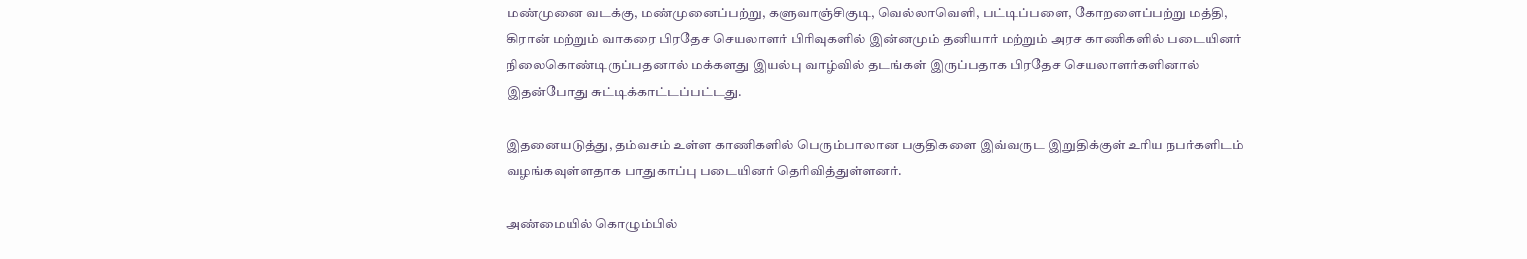மண்முனை வடக்கு, மண்முனைப்பற்று, களுவாஞ்சிகுடி, வெல்லாவெளி, பட்டிப்பளை, கோறளைப்பற்று மத்தி, கிரான் மற்றும் வாகரை பிரதேச செயலாளர் பிரிவுகளில் இன்னமும் தனியார் மற்றும் அரச காணிகளில் படையினர் நிலைகொண்டிருப்பதனால் மக்களது இயல்பு வாழ்வில் தடங்கள் இருப்பதாக பிரதேச செயலாளர்களினால் இதன்போது சுட்டிக்காட்டப்பட்டது.

இதனையடுத்து, தம்வசம் உள்ள காணிகளில் பெரும்பாலான பகுதிகளை இவ்வருட இறுதிக்குள் உரிய நபர்களிடம் வழங்கவுள்ளதாக பாதுகாப்பு படையினர் தெரிவித்துள்ளனர்.

அண்மையில் கொழும்பில்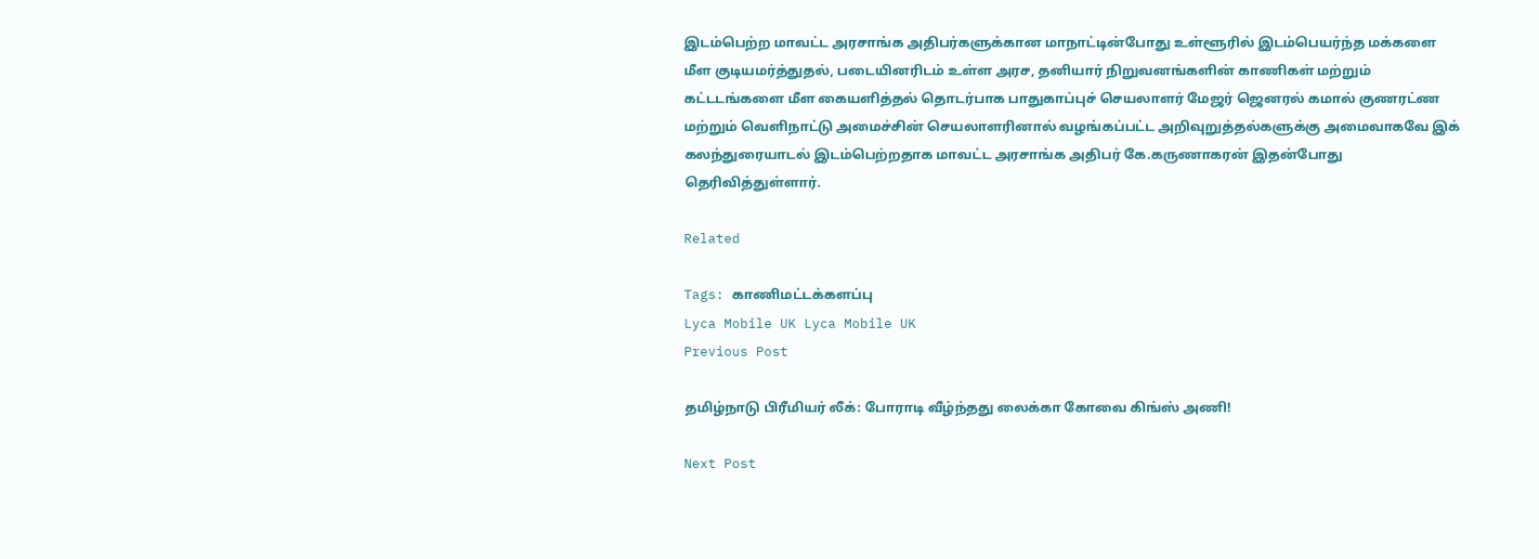இடம்பெற்ற மாவட்ட அரசாங்க அதிபர்களுக்கான மாநாட்டின்போது உள்ளூரில் இடம்பெயர்ந்த மக்களை மீள குடியமர்த்துதல், படையினரிடம் உள்ள அரச, தனியார் நிறுவனங்களின் காணிகள் மற்றும் கட்டடங்களை மீள கையளித்தல் தொடர்பாக பாதுகாப்புச் செயலாளர் மேஜர் ஜெனரல் கமால் குணரட்ண மற்றும் வெளிநாட்டு அமைச்சின் செயலாளரினால் வழங்கப்பட்ட அறிவுறுத்தல்களுக்கு அமைவாகவே இக் கலந்துரையாடல் இடம்பெற்றதாக மாவட்ட அரசாங்க அதிபர் கே.கருணாகரன் இதன்போது தெரிவித்துள்ளார்.

Related

Tags: காணிமட்டக்களப்பு
Lyca Mobile UK Lyca Mobile UK
Previous Post

தமிழ்நாடு பிரீமியர் லீக்: போராடி வீழ்ந்தது லைக்கா கோவை கிங்ஸ் அணி!

Next Post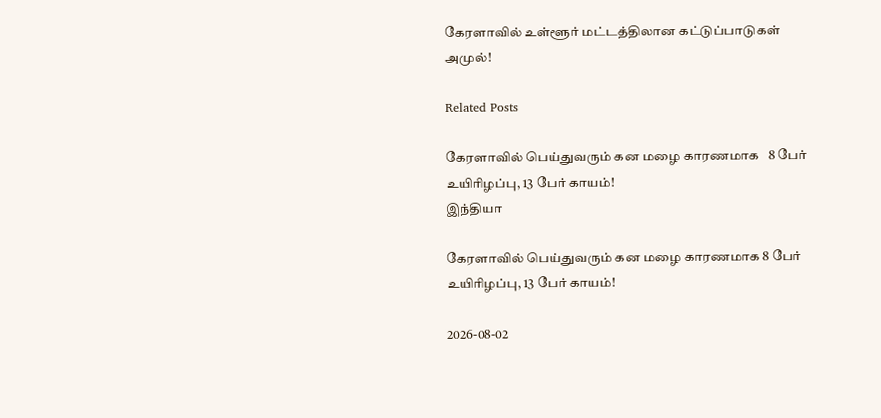கேரளாவில் உள்ளூர் மட்டத்திலான கட்டுப்பாடுகள் அமுல்!

Related Posts

கேரளாவில் பெய்துவரும் கன மழை காரணமாக   8 பேர் உயிரிழப்பு, 13 பேர் காயம்!
இந்தியா

கேரளாவில் பெய்துவரும் கன மழை காரணமாக 8 பேர் உயிரிழப்பு, 13 பேர் காயம்!

2026-08-02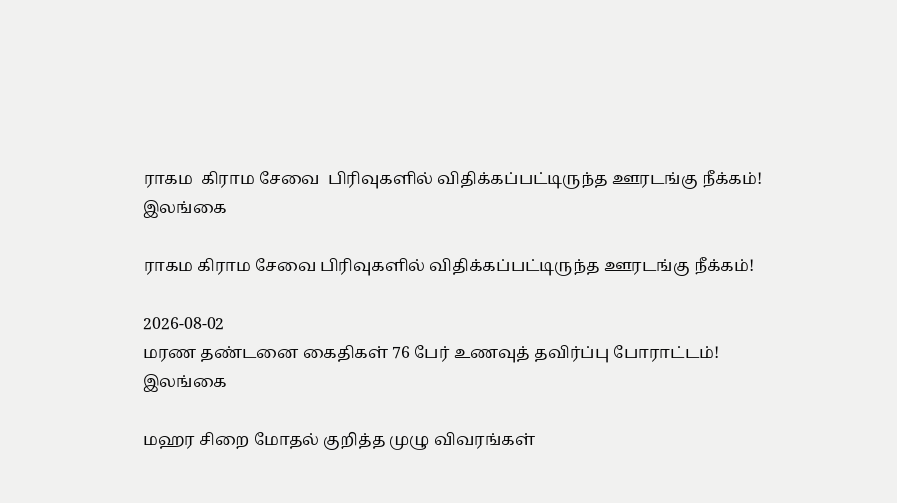ராகம  கிராம சேவை  பிரிவுகளில் விதிக்கப்பட்டிருந்த ஊரடங்கு நீக்கம்!
இலங்கை

ராகம கிராம சேவை பிரிவுகளில் விதிக்கப்பட்டிருந்த ஊரடங்கு நீக்கம்!

2026-08-02
மரண தண்டனை கைதிகள் 76 பேர் உணவுத் தவிர்ப்பு போராட்டம்!
இலங்கை

மஹர சிறை மோதல் குறித்த முழு விவரங்கள்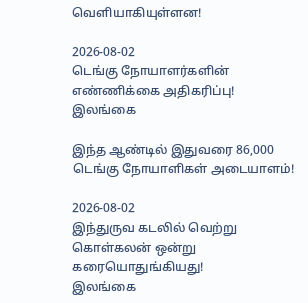வெளியாகியுள்ளன!

2026-08-02
டெங்கு நோயாளர்களின் எண்ணிக்கை அதிகரிப்பு!
இலங்கை

இந்த ஆண்டில் இதுவரை 86,000 டெங்கு நோயாளிகள் அடையாளம்!

2026-08-02
இந்துருவ கடலில் வெற்று கொள்கலன் ஒன்று கரையொதுங்கியது!
இலங்கை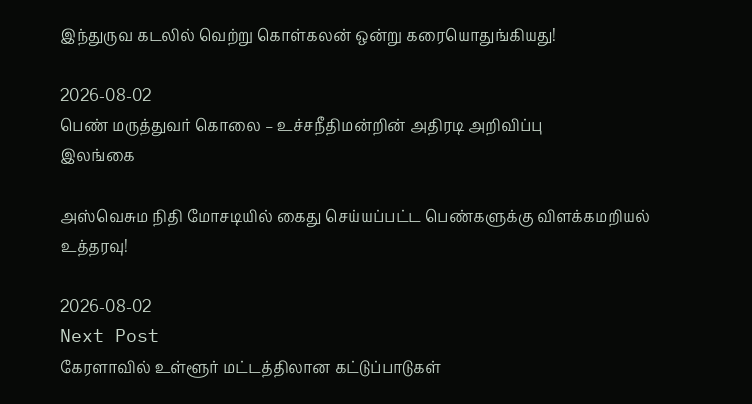இந்துருவ கடலில் வெற்று கொள்கலன் ஒன்று கரையொதுங்கியது!

2026-08-02
பெண் மருத்துவர் கொலை – உச்சநீதிமன்றின் அதிரடி அறிவிப்பு
இலங்கை

அஸ்வெசும நிதி மோசடியில் கைது செய்யப்பட்ட பெண்களுக்கு விளக்கமறியல் உத்தரவு!

2026-08-02
Next Post
கேரளாவில் உள்ளூர் மட்டத்திலான கட்டுப்பாடுகள்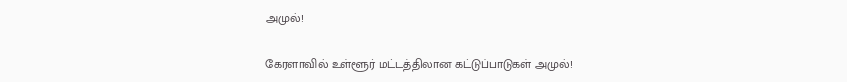அமுல்!

கேரளாவில் உள்ளூர் மட்டத்திலான கட்டுப்பாடுகள் அமுல்!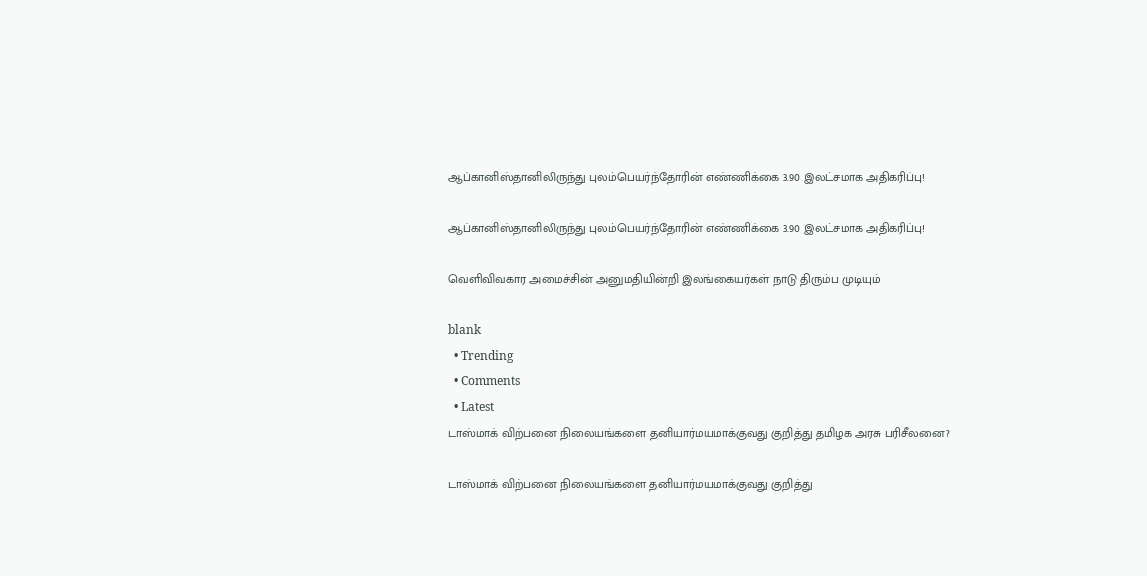ஆப்கானிஸ்தானிலிருந்து புலம்பெயர்ந்தோரின் எண்ணிக்கை 3.90 இலட்சமாக அதிகரிப்பு!

ஆப்கானிஸ்தானிலிருந்து புலம்பெயர்ந்தோரின் எண்ணிக்கை 3.90 இலட்சமாக அதிகரிப்பு!

வெளிவிவகார அமைச்சின் அனுமதியின்றி இலங்கையர்கள் நாடு திரும்ப முடியும்

blank
  • Trending
  • Comments
  • Latest
டாஸ்மாக் விற்பனை நிலையங்களை தனியார்மயமாக்குவது குறித்து தமிழக அரசு பரிசீலனை?

டாஸ்மாக் விற்பனை நிலையங்களை தனியார்மயமாக்குவது குறித்து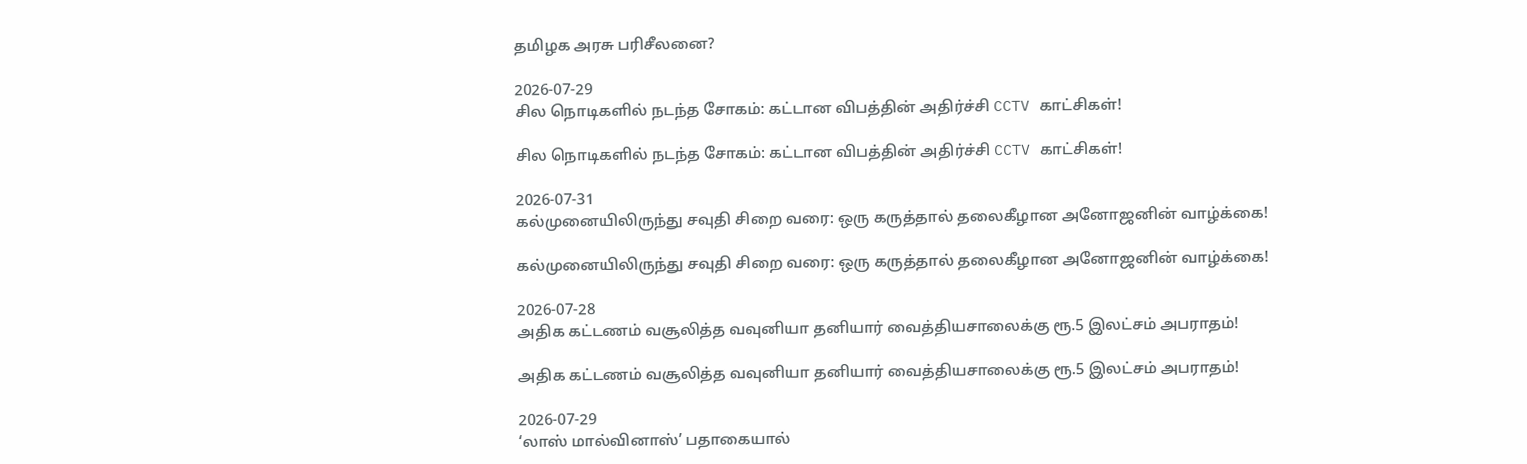தமிழக அரசு பரிசீலனை?

2026-07-29
சில நொடிகளில் நடந்த சோகம்: கட்டான விபத்தின் அதிர்ச்சி CCTV காட்சிகள்!

சில நொடிகளில் நடந்த சோகம்: கட்டான விபத்தின் அதிர்ச்சி CCTV காட்சிகள்!

2026-07-31
கல்முனையிலிருந்து சவுதி சிறை வரை: ஒரு கருத்தால் தலைகீழான அனோஜனின் வாழ்க்கை!

கல்முனையிலிருந்து சவுதி சிறை வரை: ஒரு கருத்தால் தலைகீழான அனோஜனின் வாழ்க்கை!

2026-07-28
அதிக கட்டணம் வசூலித்த வவுனியா தனியார் வைத்தியசாலைக்கு ரூ.5 இலட்சம் அபராதம்!

அதிக கட்டணம் வசூலித்த வவுனியா தனியார் வைத்தியசாலைக்கு ரூ.5 இலட்சம் அபராதம்!

2026-07-29
‘லாஸ் மால்வினாஸ்’ பதாகையால்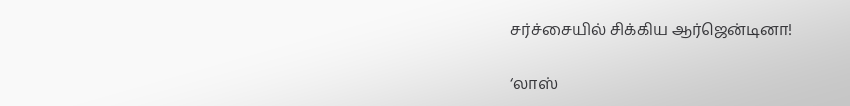சர்ச்சையில் சிக்கிய ஆர்ஜென்டினா!

‘லாஸ்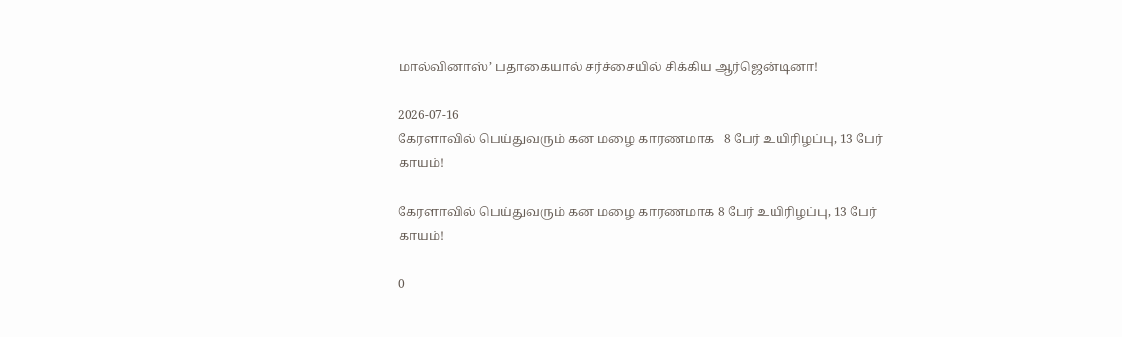மால்வினாஸ்’ பதாகையால் சர்ச்சையில் சிக்கிய ஆர்ஜென்டினா!

2026-07-16
கேரளாவில் பெய்துவரும் கன மழை காரணமாக   8 பேர் உயிரிழப்பு, 13 பேர் காயம்!

கேரளாவில் பெய்துவரும் கன மழை காரணமாக 8 பேர் உயிரிழப்பு, 13 பேர் காயம்!

0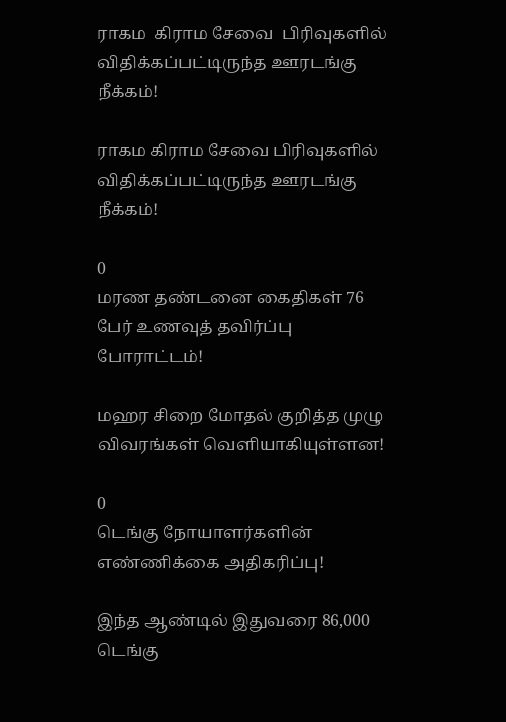ராகம  கிராம சேவை  பிரிவுகளில் விதிக்கப்பட்டிருந்த ஊரடங்கு நீக்கம்!

ராகம கிராம சேவை பிரிவுகளில் விதிக்கப்பட்டிருந்த ஊரடங்கு நீக்கம்!

0
மரண தண்டனை கைதிகள் 76 பேர் உணவுத் தவிர்ப்பு போராட்டம்!

மஹர சிறை மோதல் குறித்த முழு விவரங்கள் வெளியாகியுள்ளன!

0
டெங்கு நோயாளர்களின் எண்ணிக்கை அதிகரிப்பு!

இந்த ஆண்டில் இதுவரை 86,000 டெங்கு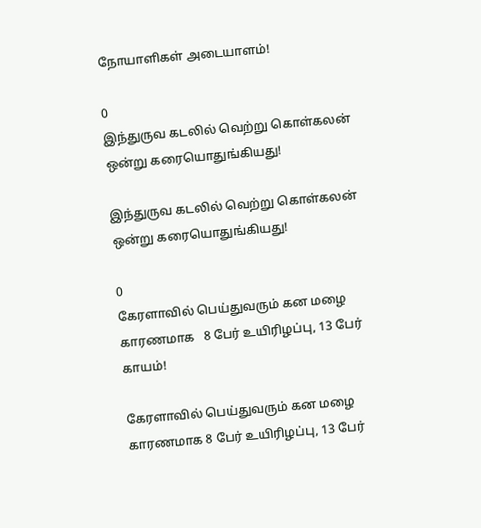நோயாளிகள் அடையாளம்!

0
இந்துருவ கடலில் வெற்று கொள்கலன் ஒன்று கரையொதுங்கியது!

இந்துருவ கடலில் வெற்று கொள்கலன் ஒன்று கரையொதுங்கியது!

0
கேரளாவில் பெய்துவரும் கன மழை காரணமாக   8 பேர் உயிரிழப்பு, 13 பேர் காயம்!

கேரளாவில் பெய்துவரும் கன மழை காரணமாக 8 பேர் உயிரிழப்பு, 13 பேர்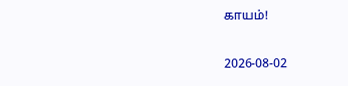காயம்!

2026-08-02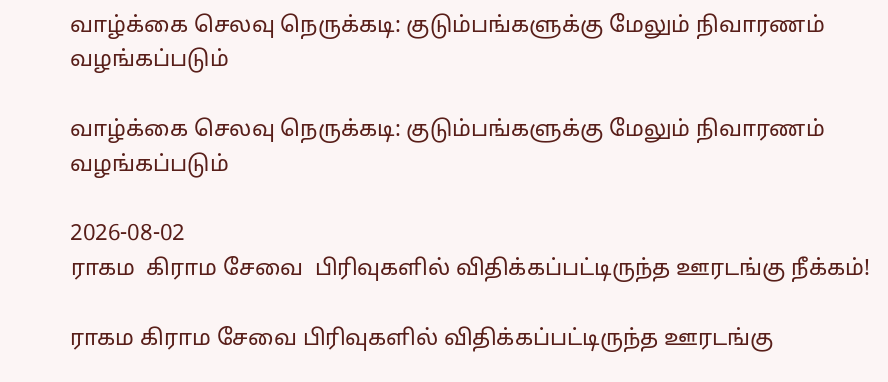வாழ்க்கை செலவு நெருக்கடி: குடும்பங்களுக்கு மேலும் நிவாரணம் வழங்கப்படும்

வாழ்க்கை செலவு நெருக்கடி: குடும்பங்களுக்கு மேலும் நிவாரணம் வழங்கப்படும்

2026-08-02
ராகம  கிராம சேவை  பிரிவுகளில் விதிக்கப்பட்டிருந்த ஊரடங்கு நீக்கம்!

ராகம கிராம சேவை பிரிவுகளில் விதிக்கப்பட்டிருந்த ஊரடங்கு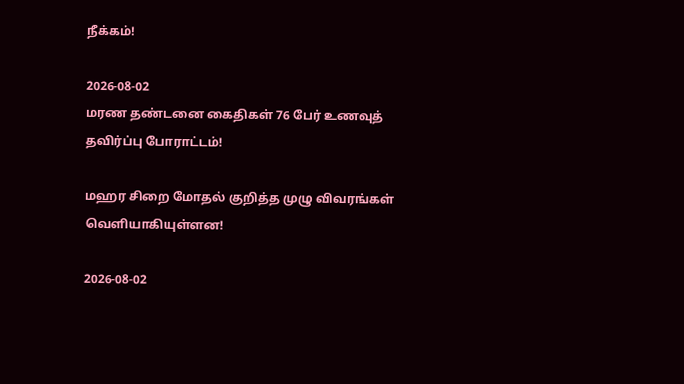நீக்கம்!

2026-08-02
மரண தண்டனை கைதிகள் 76 பேர் உணவுத் தவிர்ப்பு போராட்டம்!

மஹர சிறை மோதல் குறித்த முழு விவரங்கள் வெளியாகியுள்ளன!

2026-08-02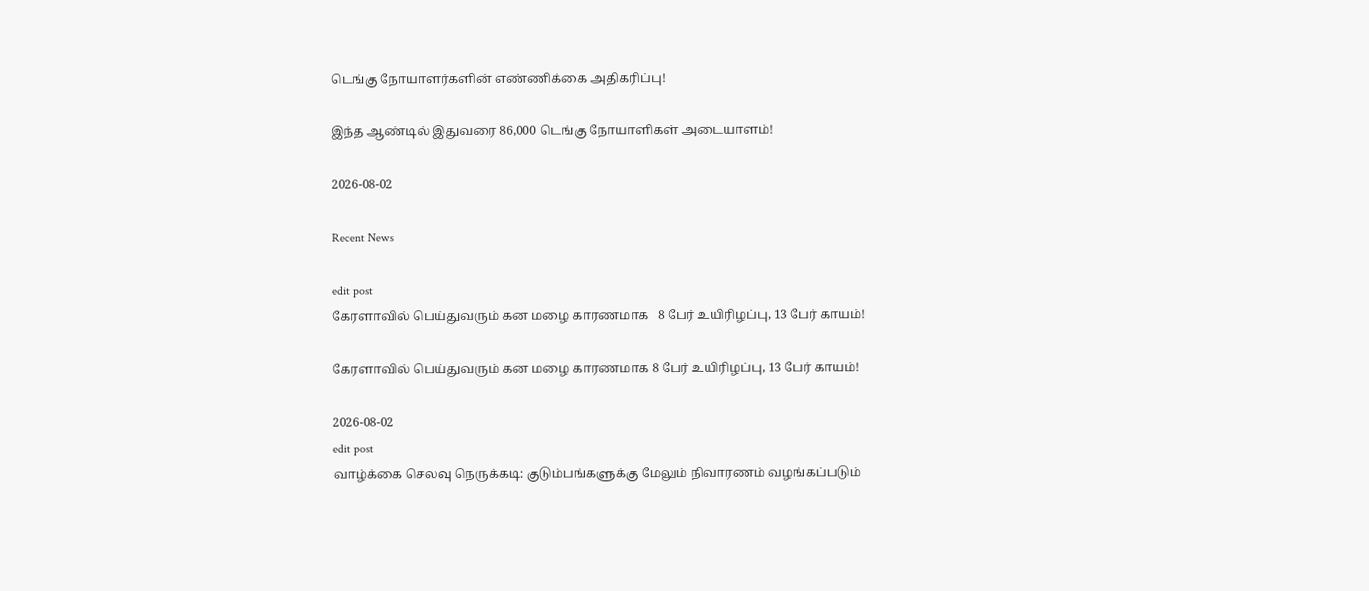டெங்கு நோயாளர்களின் எண்ணிக்கை அதிகரிப்பு!

இந்த ஆண்டில் இதுவரை 86,000 டெங்கு நோயாளிகள் அடையாளம்!

2026-08-02

Recent News

edit post
கேரளாவில் பெய்துவரும் கன மழை காரணமாக   8 பேர் உயிரிழப்பு, 13 பேர் காயம்!

கேரளாவில் பெய்துவரும் கன மழை காரணமாக 8 பேர் உயிரிழப்பு, 13 பேர் காயம்!

2026-08-02
edit post
வாழ்க்கை செலவு நெருக்கடி: குடும்பங்களுக்கு மேலும் நிவாரணம் வழங்கப்படும்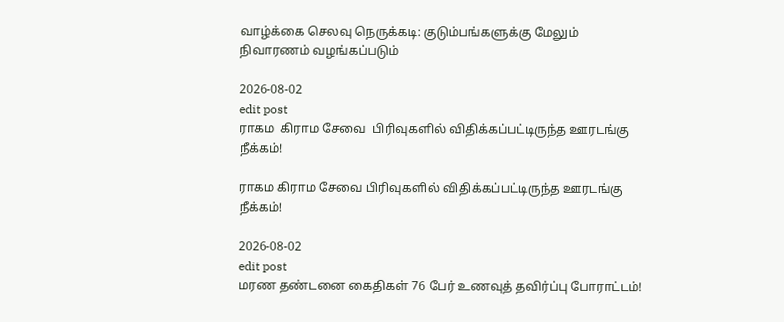வாழ்க்கை செலவு நெருக்கடி: குடும்பங்களுக்கு மேலும் நிவாரணம் வழங்கப்படும்

2026-08-02
edit post
ராகம  கிராம சேவை  பிரிவுகளில் விதிக்கப்பட்டிருந்த ஊரடங்கு நீக்கம்!

ராகம கிராம சேவை பிரிவுகளில் விதிக்கப்பட்டிருந்த ஊரடங்கு நீக்கம்!

2026-08-02
edit post
மரண தண்டனை கைதிகள் 76 பேர் உணவுத் தவிர்ப்பு போராட்டம்!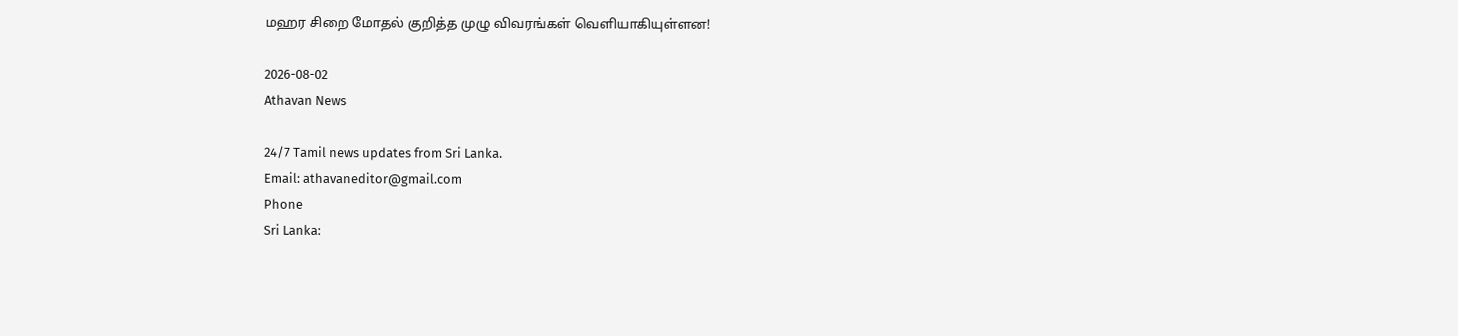மஹர சிறை மோதல் குறித்த முழு விவரங்கள் வெளியாகியுள்ளன!

2026-08-02
Athavan News

24/7 Tamil news updates from Sri Lanka.
Email: athavaneditor@gmail.com
Phone
Sri Lanka: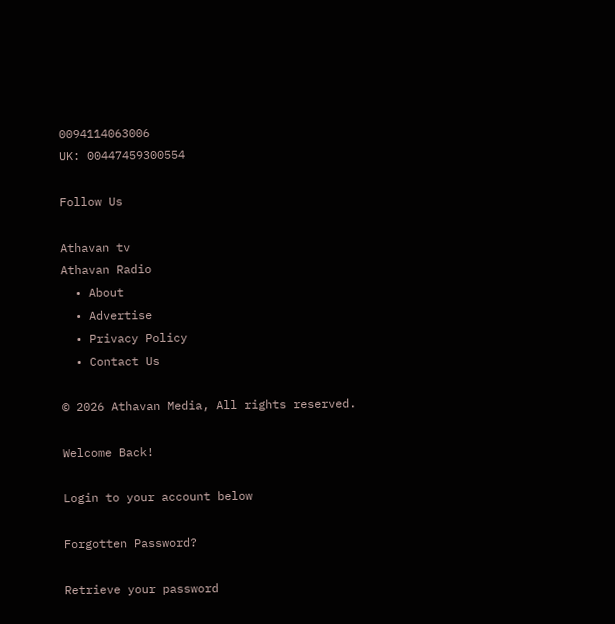0094114063006
UK: 00447459300554

Follow Us

Athavan tv
Athavan Radio
  • About
  • Advertise
  • Privacy Policy
  • Contact Us

© 2026 Athavan Media, All rights reserved.

Welcome Back!

Login to your account below

Forgotten Password?

Retrieve your password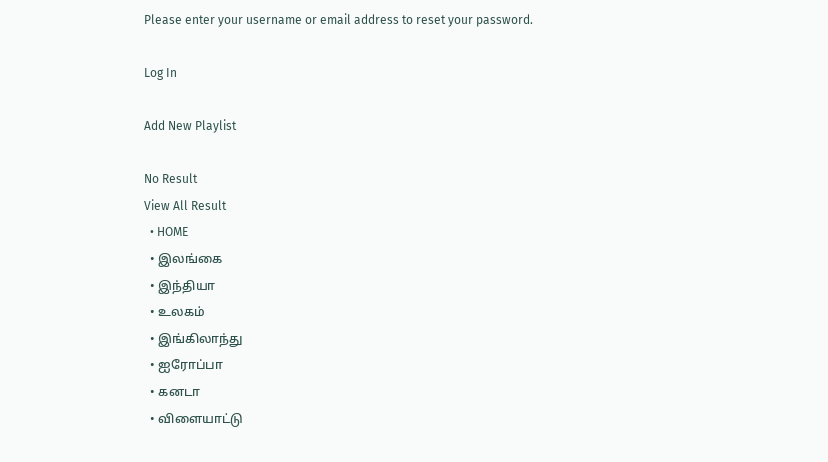Please enter your username or email address to reset your password.

Log In

Add New Playlist

No Result
View All Result
  • HOME
  • இலங்கை
  • இந்தியா
  • உலகம்
  • இங்கிலாந்து
  • ஐரோப்பா
  • கனடா
  • விளையாட்டு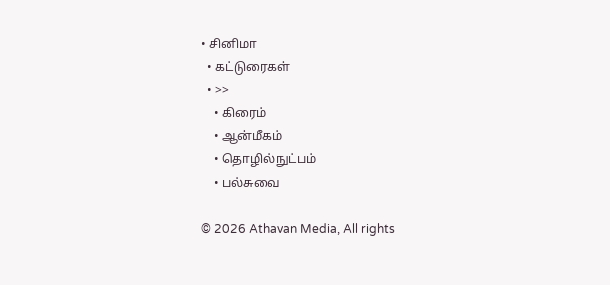• சினிமா
  • கட்டுரைகள்
  • >>
    • கிரைம்
    • ஆன்மீகம்
    • தொழில்நுட்பம்
    • பல்சுவை

© 2026 Athavan Media, All rights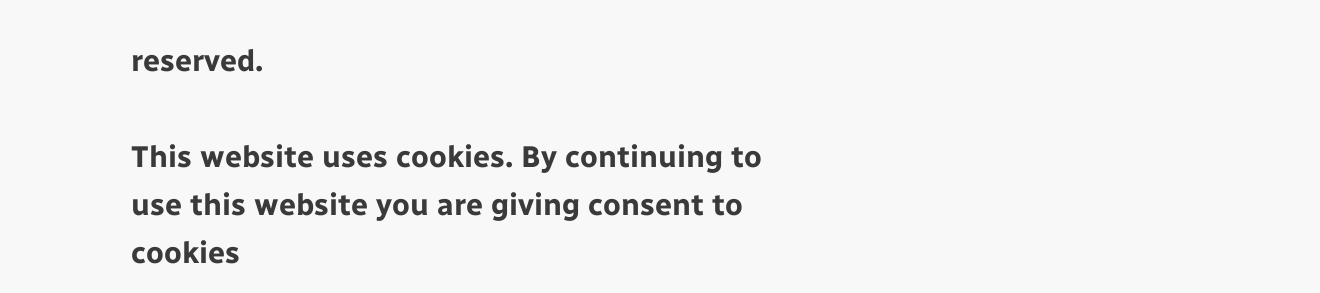reserved.

This website uses cookies. By continuing to use this website you are giving consent to cookies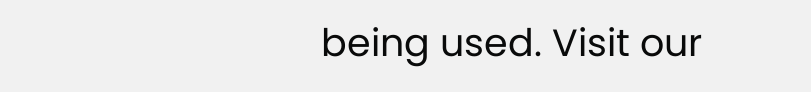being used. Visit our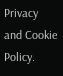Privacy and Cookie Policy.